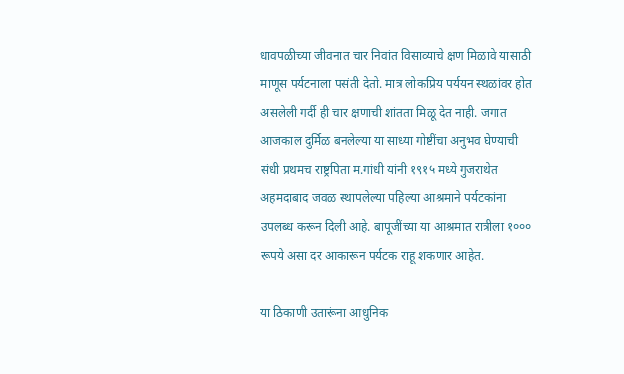धावपळीच्या जीवनात चार निवांत विसाव्याचे क्षण मिळावे यासाठी माणूस पर्यटनाला पसंती देतो. मात्र लोकप्रिय पर्ययन स्थळांवर होत असलेली गर्दी ही चार क्षणाची शांतता मिळू देत नाही. जगात आजकाल दुर्मिळ बनलेल्या या साध्या गोष्टींचा अनुभव घेण्याची संधी प्रथमच राष्ट्रपिता म.गांधी यांनी १९१५ मध्ये गुजराथेत अहमदाबाद जवळ स्थापलेल्या पहिल्या आश्रमाने पर्यटकांना उपलब्ध करून दिली आहे. बापूजींच्या या आश्रमात रात्रीला १००० रूपये असा दर आकारून पर्यटक राहू शकणार आहेत.

या ठिकाणी उतारूंना आधुनिक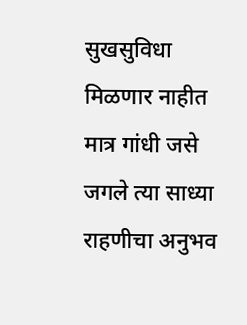सुखसुविधा मिळणार नाहीत मात्र गांधी जसे जगले त्या साध्या राहणीचा अनुभव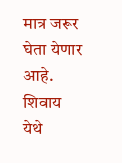मात्र जरूर घेता येणार आहे. शिवाय येथे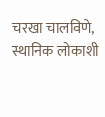चरखा चालविणे, स्थानिक लोकाशी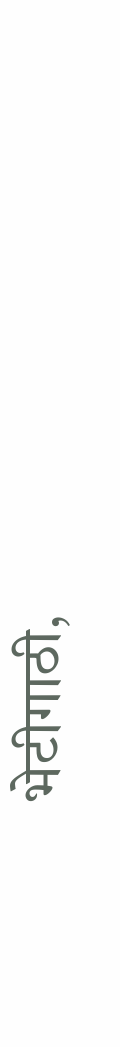भेटीगाठी,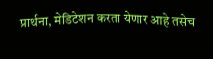प्रार्थना, मेडिटेशन करता येणार आहे तसेच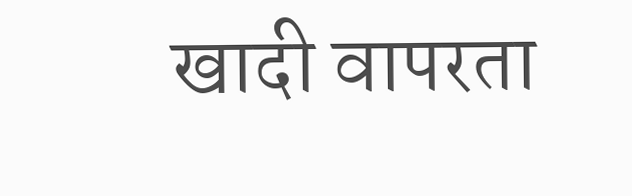खादी वापरता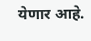येणार आहे.